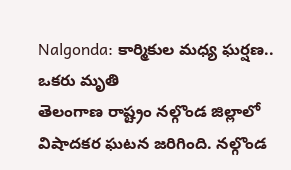Nalgonda: కార్మికుల మధ్య ఘర్షణ.. ఒకరు మృతి
తెలంగాణ రాష్ట్రం నల్గొండ జిల్లాలో విషాదకర ఘటన జరిగింది. నల్గొండ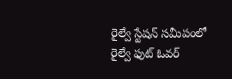రైల్వే స్టేషన్ సమీపంలో రైల్వే ఫుట్ ఓవర్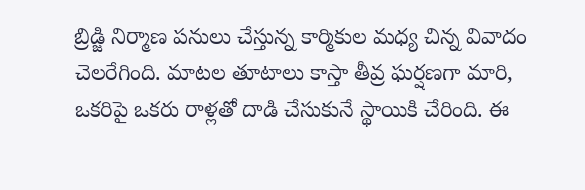బ్రిడ్జి నిర్మాణ పనులు చేస్తున్న కార్మికుల మధ్య చిన్న వివాదం చెలరేగింది. మాటల తూటాలు కాస్తా తీవ్ర ఘర్షణగా మారి, ఒకరిపై ఒకరు రాళ్లతో దాడి చేసుకునే స్థాయికి చేరింది. ఈ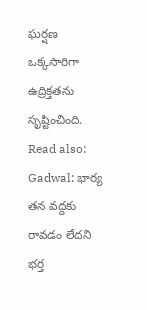ఘర్షణ ఒక్కసారిగా ఉద్రిక్తతను సృష్టించింది. Read also: Gadwal: భార్య తన వద్దకు రావడం లేదని భర్త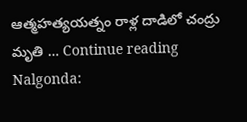ఆత్మహత్యయత్నం రాళ్ల దాడిలో చంద్రు మృతి … Continue reading Nalgonda: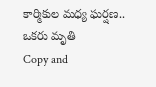కార్మికుల మధ్య ఘర్షణ.. ఒకరు మృతి
Copy and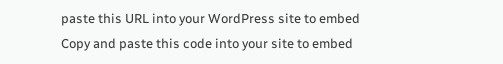paste this URL into your WordPress site to embed
Copy and paste this code into your site to embed